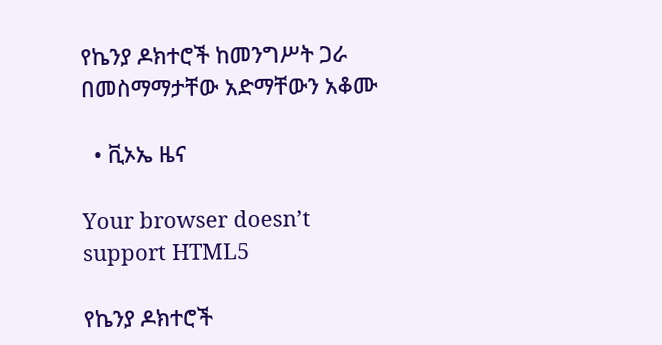የኬንያ ዶክተሮች ከመንግሥት ጋራ በመስማማታቸው አድማቸውን አቆሙ

  • ቪኦኤ ዜና

Your browser doesn’t support HTML5

የኬንያ ዶክተሮች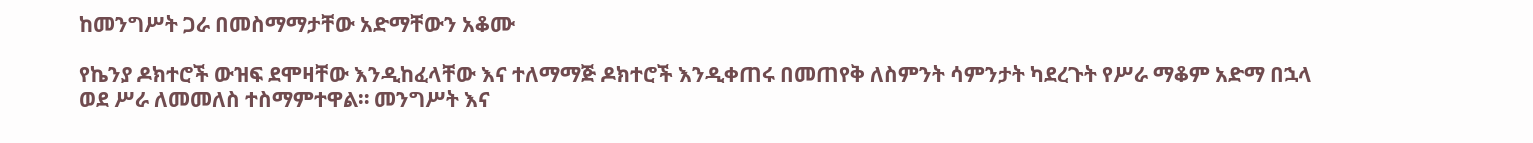ከመንግሥት ጋራ በመስማማታቸው አድማቸውን አቆሙ

የኬንያ ዶክተሮች ውዝፍ ደሞዛቸው እንዲከፈላቸው እና ተለማማጅ ዶክተሮች እንዲቀጠሩ በመጠየቅ ለስምንት ሳምንታት ካደረጉት የሥራ ማቆም አድማ በኋላ ወደ ሥራ ለመመለስ ተስማምተዋል። መንግሥት እና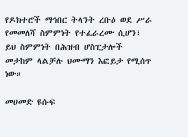የዶክተሮች ማኅበር ትላንት ረቡዕ ወደ ሥራ የመመለሻ ስምምነት የተፈራረሙ ሲሆን፣ ይህ ስምምነት በሕዝብ ሆስፒታሎች መታከም ላልቻሉ ህሙማን እፎይታ የሚሰጥ ነው።

መሀመድ ዩሱፍ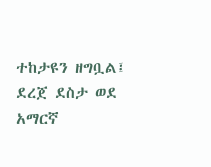ተከታዩን ዘግቧል፤ ደረጀ ደስታ ወደ አማርኛ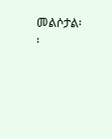መልሶታል፡፡